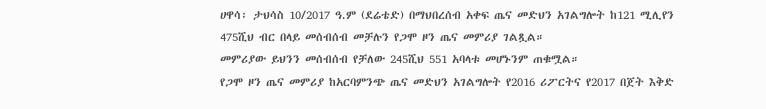ሀዋሳ፡ ታህሳስ 10/2017 ዓ.ም (ደሬቴድ) በማህበረሰብ አቀፍ ጤና መድህን አገልግሎት ከ121 ሚሊየን 475ሺህ ብር በላይ መሰብሰብ መቻሉን የጋሞ ዞን ጤና መምሪያ ገልጿል።
መምሪያው ይህንን መሰብሰብ የቻለው 245ሺህ 551 አባላቱ መሆኑንም ጠቁሟል።
የጋሞ ዞን ጤና መምሪያ ከአርባምንጭ ጤና መድህን አገልግሎት የ2016 ሪፖርትና የ2017 በጀት እቅድ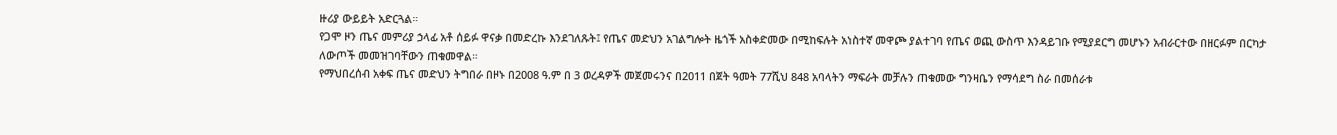ዙሪያ ውይይት አድርጓል።
የጋሞ ዞን ጤና መምሪያ ኃላፊ አቶ ሰይፉ ዋናቃ በመድረኩ እንደገለጹት፤ የጤና መድህን አገልግሎት ዜጎች አስቀድመው በሚከፍሉት አነስተኛ መዋጮ ያልተገባ የጤና ወጪ ውስጥ እንዳይገቡ የሚያደርግ መሆኑን አብራርተው በዘርፉም በርካታ ለውጦች መመዝገባቸውን ጠቁመዋል።
የማህበረሰብ አቀፍ ጤና መድህን ትግበራ በዞኑ በ2008 ዓ.ም በ 3 ወረዳዎች መጀመሩንና በ2011 በጀት ዓመት 77ሺህ 848 አባላትን ማፍራት መቻሉን ጠቁመው ግንዛቤን የማሳደግ ስራ በመሰራቱ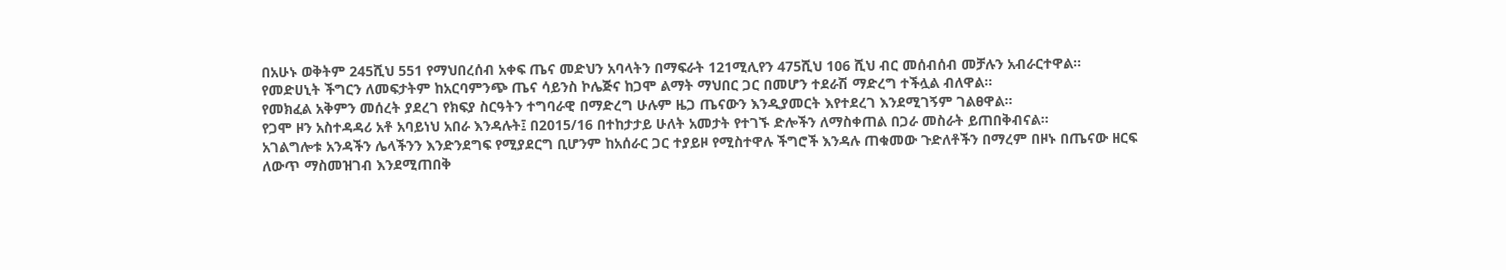በአሁኑ ወቅትም 245ሺህ 551 የማህበረሰብ አቀፍ ጤና መድህን አባላትን በማፍራት 121ሚሊየን 475ሺህ 106 ሺህ ብር መሰብሰብ መቻሉን አብራርተዋል።
የመድሀኒት ችግርን ለመፍታትም ከአርባምንጭ ጤና ሳይንስ ኮሌጅና ከጋሞ ልማት ማህበር ጋር በመሆን ተደራሽ ማድረግ ተችሏል ብለዋል።
የመክፈል አቅምን መሰረት ያደረገ የክፍያ ስርዓትን ተግባራዊ በማድረግ ሁሉም ዜጋ ጤናውን እንዲያመርት እየተደረገ እንደሚገኝም ገልፀዋል።
የጋሞ ዞን አስተዳዳሪ አቶ አባይነህ አበራ እንዳሉት፤ በ2015/16 በተከታታይ ሁለት አመታት የተገኙ ድሎችን ለማስቀጠል በጋራ መስራት ይጠበቅብናል።
አገልግሎቱ አንዳችን ሌላችንን እንድንደግፍ የሚያደርግ ቢሆንም ከአሰራር ጋር ተያይዞ የሚስተዋሉ ችግሮች እንዳሉ ጠቁመው ጉድለቶችን በማረም በዞኑ በጤናው ዘርፍ ለውጥ ማስመዝገብ እንደሚጠበቅ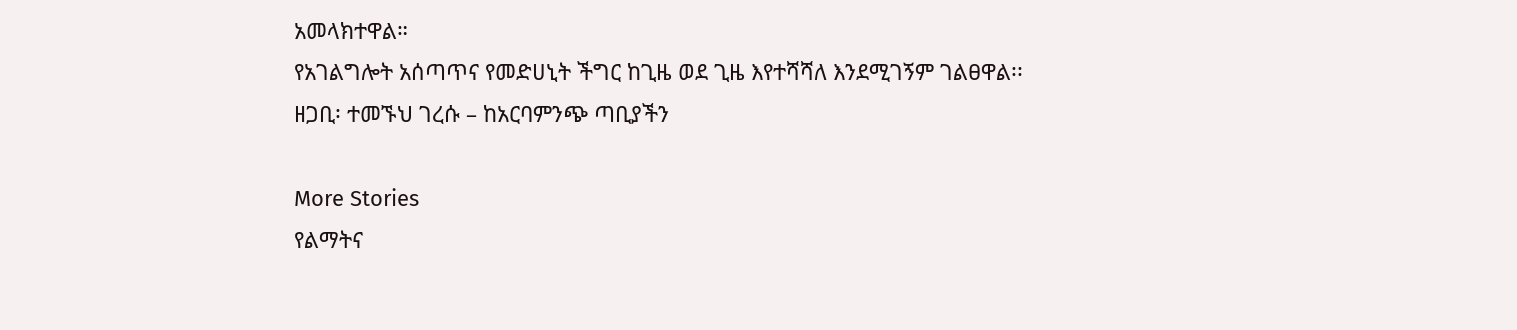አመላክተዋል።
የአገልግሎት አሰጣጥና የመድሀኒት ችግር ከጊዜ ወደ ጊዜ እየተሻሻለ እንደሚገኝም ገልፀዋል፡፡
ዘጋቢ፡ ተመኙህ ገረሱ – ከአርባምንጭ ጣቢያችን

More Stories
የልማትና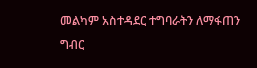መልካም አስተዳደር ተግባራትን ለማፋጠን ግብር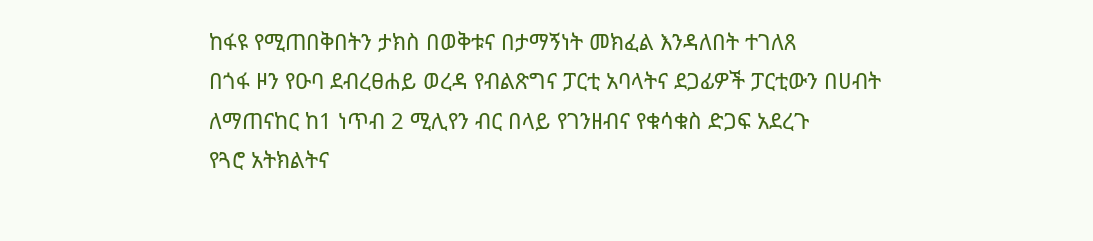ከፋዩ የሚጠበቅበትን ታክስ በወቅቱና በታማኝነት መክፈል እንዳለበት ተገለጸ
በጎፋ ዞን የዑባ ደብረፀሐይ ወረዳ የብልጽግና ፓርቲ አባላትና ደጋፊዎች ፓርቲውን በሀብት ለማጠናከር ከ1 ነጥብ 2 ሚሊየን ብር በላይ የገንዘብና የቁሳቁስ ድጋፍ አደረጉ
የጓሮ አትክልትና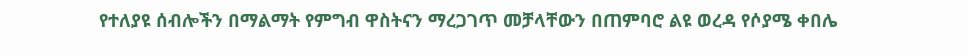የተለያዩ ሰብሎችን በማልማት የምግብ ዋስትናን ማረጋገጥ መቻላቸውን በጠምባሮ ልዩ ወረዳ የሶያሜ ቀበሌ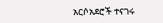አርሶአደሮች ተናገሩ